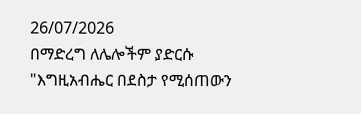26/07/2026
በማድረግ ለሌሎችም ያድርሱ
"እግዚአብሔር በደስታ የሚሰጠውን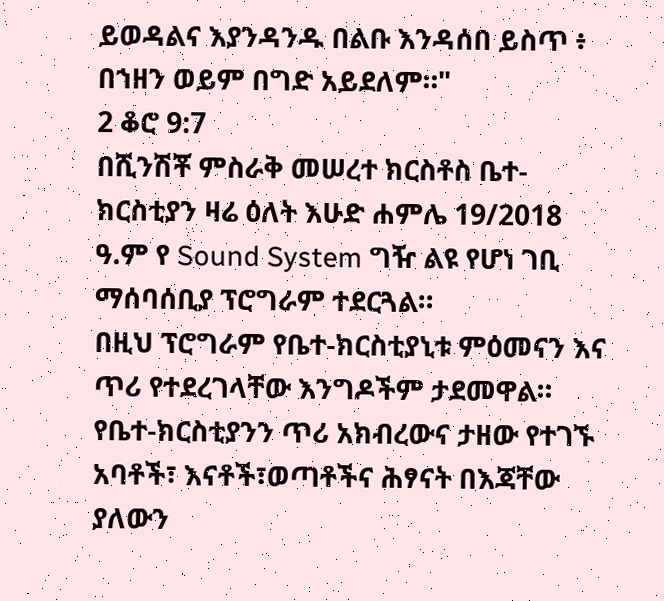ይወዳልና እያንዳንዱ በልቡ እንዳሰበ ይስጥ ፥ በኀዘን ወይም በግድ አይደለም።"
2 ቆሮ 9:7
በሺንሽቾ ምስራቅ መሠረተ ክርስቶስ ቤተ-ክርስቲያን ዛሬ ዕለት እሁድ ሐምሌ 19/2018 ዓ.ም የ Sound System ግዥ ልዩ የሆነ ገቢ ማሰባሰቢያ ፕሮግራም ተደርጓል።
በዚህ ፕሮግራም የቤተ-ክርስቲያኒቱ ምዕመናን እና ጥሪ የተደረገላቸው እንግዶችም ታደመዋል።
የቤተ-ክርስቲያንን ጥሪ አክብረውና ታዘው የተገኙ አባቶች፣ እናቶች፣ወጣቶችና ሕፃናት በእጃቸው ያለውን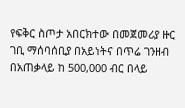የፍቅር ስጦታ አበርክተው በመጀመሪያ ዙር ገቢ ማሰባሰቢያ በአይነትና በጥሬ ገንዘብ በአጠቃላይ ከ 500,000 ብር በላይ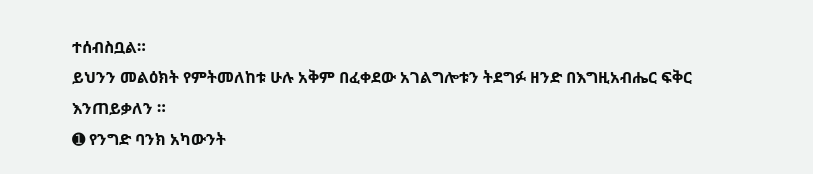ተሰብስቧል።
ይህንን መልዕክት የምትመለከቱ ሁሉ አቅም በፈቀደው አገልግሎቱን ትደግፉ ዘንድ በእግዚአብሔር ፍቅር እንጠይቃለን ።
➊ የንግድ ባንክ አካውንት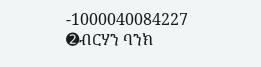-1000040084227
➋ብርሃን ባንክ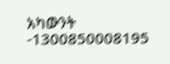አካውንት -1300850008195